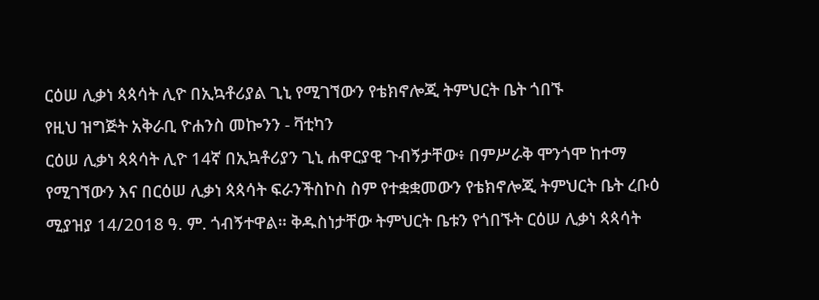ርዕሠ ሊቃነ ጳጳሳት ሊዮ በኢኳቶሪያል ጊኒ የሚገኘውን የቴክኖሎጂ ትምህርት ቤት ጎበኙ
የዚህ ዝግጅት አቅራቢ ዮሐንስ መኰንን - ቫቲካን
ርዕሠ ሊቃነ ጳጳሳት ሊዮ 14ኛ በኢኳቶሪያን ጊኒ ሐዋርያዊ ጉብኝታቸው፥ በምሥራቅ ሞንጎሞ ከተማ የሚገኘውን እና በርዕሠ ሊቃነ ጳጳሳት ፍራንችስኮስ ስም የተቋቋመውን የቴክኖሎጂ ትምህርት ቤት ረቡዕ ሚያዝያ 14/2018 ዓ. ም. ጎብኝተዋል። ቅዱስነታቸው ትምህርት ቤቱን የጎበኙት ርዕሠ ሊቃነ ጳጳሳት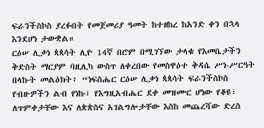ፍራንችስኮስ ያረፉበት የመጀመሪያ ዓመት ከተዘከረ ከአንድ ቀን በኋላ እንደሆነ ታውቋል።
ርዕሠ ሊቃነ ጳጳሳት ሊዮ 14ኛ በሮም በሚገኘው ታላቁ የእመቤታችን ቅድስት ማርያም ባዚሊካ ውስጥ ለቀረበው የመስዋዕተ ቅዳሴ ሥነ-ሥርዓት በላኩት መልዕክት፥ “ነፍስሔር ርዕሠ ሊቃነ ጳጳሳት ፍራንችስኮስ የብዙዎችን ልብ የነኩ፣ የእግዚአብሔር ደቀ መዝሙር ሆነው የቆዩ፣ ለጥምቀታቸው እና ለጵጵስና አገልግሎታቸው እስከ መጨረሻው ድረስ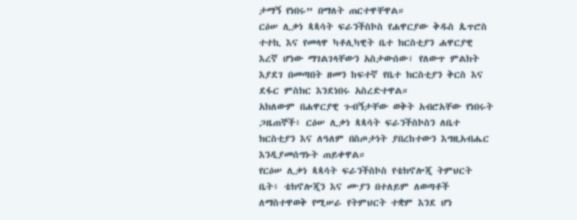ታማኝ የነበሩ” በማለት ጠርተዋቸዋል።
ርዕሠ ሊቃነ ጳጳሳት ፍራንችስኮስ የሐዋርያው ቅዱስ ጴጥሮስ ተተኪ እና የመላዋ ካቶሊካዊት ቤተ ክርስቲያን ሐዋርያዊ እረኛ ሆነው ማገልገላቸውን አስታውሰው፣ የለውጥ ምልክት እያደገ በመጣበት ዘመን ከፍተኛ የቤተ ክርስቲያን ቅርስ እና ደፋር ምስክር እንደነበሩ አስረድተዋል።
አክለውም በሐዋርያዊ ጉብኝታቸው ወቅት አብሮአቸው የነበሩት ጋዜጠኞች፥ ርዕሠ ሊቃነ ጳጳሳት ፍራንችስኮስን ለቤተ ክርስቲያን እና ለዓለም በስጦታነት ያበረከተውን እግዚአብሔር እንዲያመሰግኑት ጠይቀዋል።
የርዕሠ ሊቃነ ጳጳሳት ፍራንችስኮስ የቴክኖሎጂ ትምህርት ቤት፥ ቴክኖሎጂን እና ሙያን በተለይም ለወጣቶች ለማስተዋወቅ የሚሠራ የትምህርት ተቋም እንደ ሆነ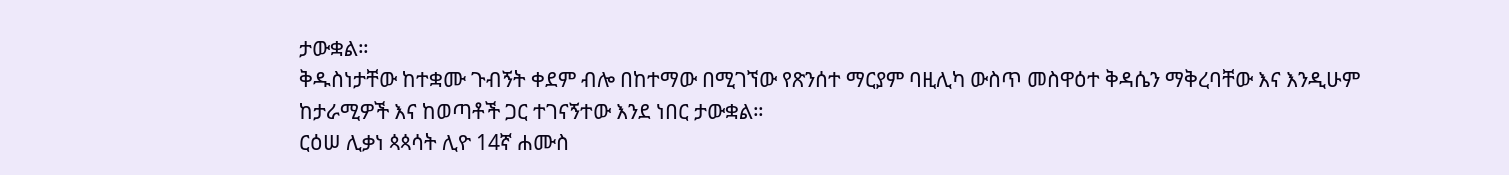ታውቋል።
ቅዱስነታቸው ከተቋሙ ጉብኝት ቀደም ብሎ በከተማው በሚገኘው የጽንሰተ ማርያም ባዚሊካ ውስጥ መስዋዕተ ቅዳሴን ማቅረባቸው እና እንዲሁም ከታራሚዎች እና ከወጣቶች ጋር ተገናኝተው እንደ ነበር ታውቋል።
ርዕሠ ሊቃነ ጳጳሳት ሊዮ 14ኛ ሐሙስ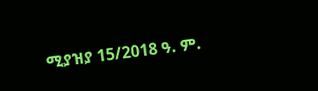ሚያዝያ 15/2018 ዓ. ም.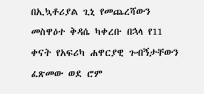በኢኳቶሪያል ጊኒ የመጨረሻውን መስዋዕተ ቅዳሴ ካቀረቡ በኋላ የ11 ቀናት የአፍሪካ ሐዋርያዊ ጉብኝታቸውን ፈጽመው ወደ ሮም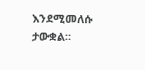እንደሚመለሱ ታውቋል።